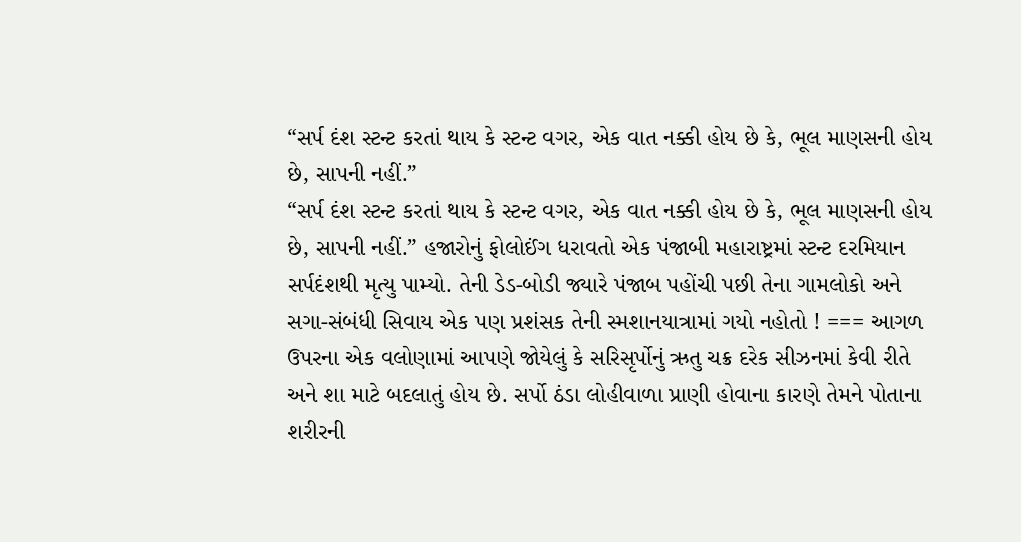“સર્પ દંશ સ્ટન્ટ કરતાં થાય કે સ્ટન્ટ વગર, એક વાત નક્કી હોય છે કે, ભૂલ માણસની હોય છે, સાપની નહીં.”
“સર્પ દંશ સ્ટન્ટ કરતાં થાય કે સ્ટન્ટ વગર, એક વાત નક્કી હોય છે કે, ભૂલ માણસની હોય છે, સાપની નહીં.” હજારોનું ફોલોઈંગ ધરાવતો એક પંજાબી મહારાષ્ટ્રમાં સ્ટન્ટ દરમિયાન સર્પદંશથી મૃત્યુ પામ્યો. તેની ડેડ-બોડી જ્યારે પંજાબ પહોંચી પછી તેના ગામલોકો અને સગા-સંબંધી સિવાય એક પણ પ્રશંસક તેની સ્મશાનયાત્રામાં ગયો નહોતો ! === આગળ ઉપરના એક વલોણામાં આપણે જોયેલું કે સરિસૃર્પોનું ઋતુ ચક્ર દરેક સીઝનમાં કેવી રીતે અને શા માટે બદલાતું હોય છે. સર્પો ઠંડા લોહીવાળા પ્રાણી હોવાના કારણે તેમને પોતાના શરીરની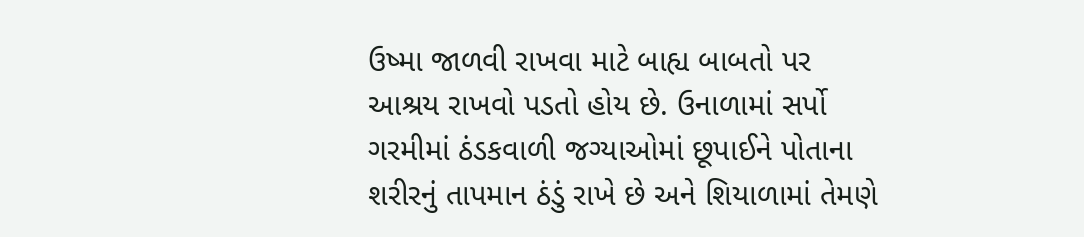ઉષ્મા જાળવી રાખવા માટે બાહ્ય બાબતો પર આશ્રય રાખવો પડતો હોય છે. ઉનાળામાં સર્પો ગરમીમાં ઠંડકવાળી જગ્યાઓમાં છૂપાઈને પોતાના શરીરનું તાપમાન ઠંડું રાખે છે અને શિયાળામાં તેમણે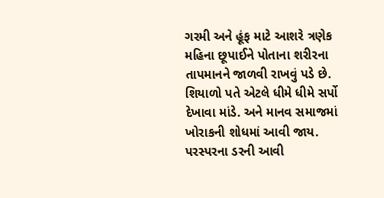ગરમી અને હૂંફ માટે આશરે ત્રણેક મહિના છૂપાઈને પોતાના શરીરના તાપમાનને જાળવી રાખવું પડે છે. શિયાળો પતે એટલે ધીમે ધીમે સર્પો દેખાવા માંડે. અને માનવ સમાજમાં ખોરાકની શોધમાં આવી જાય. પરસ્પરના ડરની આવી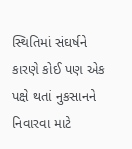સ્થિતિમાં સંઘર્ષને કારણે કોઈ પણ એક પક્ષે થતાં નુકસાનને નિવારવા માટે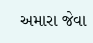અમારા જેવા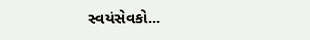સ્વયંસેવકો...